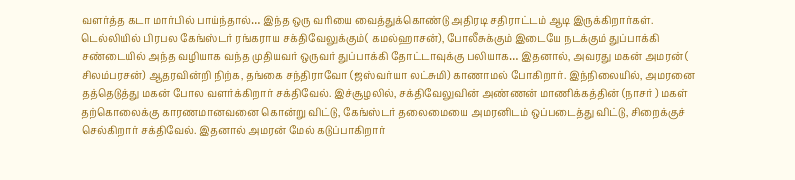வளர்த்த கடா மார்பில் பாய்ந்தால்… இந்த ஒரு வரியை வைத்துக்கொண்டு அதிரடி சதிராட்டம் ஆடி இருக்கிறார்கள். டெல்லியில் பிரபல கேங்ஸ்டர் ரங்கராய சக்திவேலுக்கும்( கமல்ஹாசன்), போலீசுக்கும் இடையே நடக்கும் துப்பாக்கி சண்டையில் அந்த வழியாக வந்த முதியவர் ஒருவர் துப்பாக்கி தோட்டாவுக்கு பலியாக… இதனால், அவரது மகன் அமரன் ( சிலம்பரசன்) ஆதரவின்றி நிற்க, தங்கை சந்திராவோ (ஜஸ்வர்யா லட்சுமி) காணாமல் போகிறார். இந்நிலையில், அமரனை தத்தெடுத்து மகன் போல வளர்க்கிறார் சக்திவேல். இச்சூழலில், சக்திவேலுவின் அண்ணன் மாணிக்கத்தின் (நாசர் ) மகள் தற்கொலைக்கு காரணமானவனை கொன்று விட்டு, கேங்ஸ்டர் தலைமையை அமரனிடம் ஒப்படைத்து விட்டு, சிறைக்குச் செல்கிறார் சக்திவேல். இதனால் அமரன் மேல் கடுப்பாகிறார்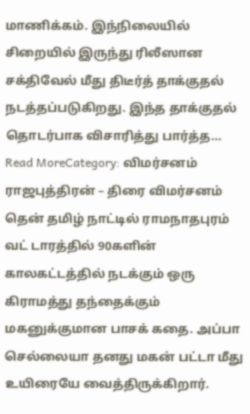மாணிக்கம். இந்நிலையில் சிறையில் இருந்து ரிலீஸான சக்திவேல் மீது திடீர்த் தாக்குதல் நடத்தப்படுகிறது. இந்த தாக்குதல் தொடர்பாக விசாரித்து பார்த்த…
Read MoreCategory: விமர்சனம்
ராஜபுத்திரன் – திரை விமர்சனம்
தென் தமிழ் நாட்டில் ராமநாதபுரம் வட் டாரத்தில் 90களின் காலகட்டத்தில் நடக்கும் ஒரு கிராமத்து தந்தைக்கும் மகனுக்குமான பாசக் கதை. அப்பா செல்லையா தனது மகன் பட்டா மீது உயிரையே வைத்திருக்கிறார்.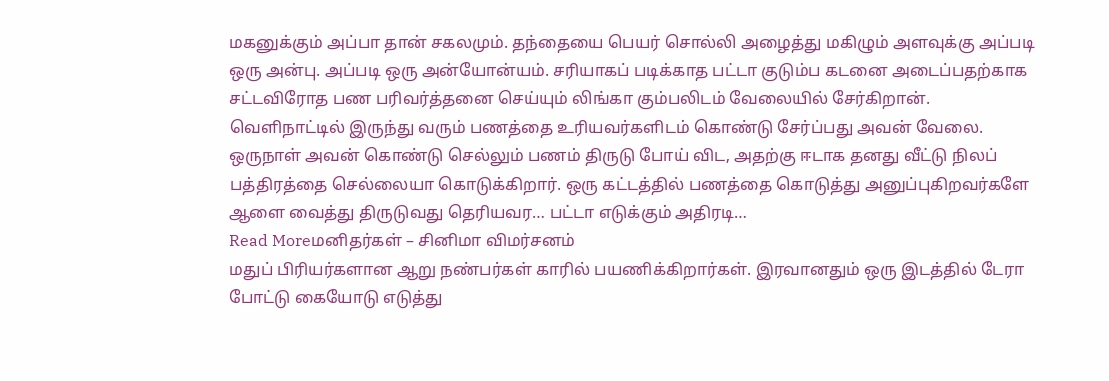மகனுக்கும் அப்பா தான் சகலமும். தந்தையை பெயர் சொல்லி அழைத்து மகிழும் அளவுக்கு அப்படி ஒரு அன்பு. அப்படி ஒரு அன்யோன்யம். சரியாகப் படிக்காத பட்டா குடும்ப கடனை அடைப்பதற்காக சட்டவிரோத பண பரிவர்த்தனை செய்யும் லிங்கா கும்பலிடம் வேலையில் சேர்கிறான். வெளிநாட்டில் இருந்து வரும் பணத்தை உரியவர்களிடம் கொண்டு சேர்ப்பது அவன் வேலை. ஒருநாள் அவன் கொண்டு செல்லும் பணம் திருடு போய் விட, அதற்கு ஈடாக தனது வீட்டு நிலப் பத்திரத்தை செல்லையா கொடுக்கிறார். ஒரு கட்டத்தில் பணத்தை கொடுத்து அனுப்புகிறவர்களே ஆளை வைத்து திருடுவது தெரியவர… பட்டா எடுக்கும் அதிரடி…
Read Moreமனிதர்கள் – சினிமா விமர்சனம்
மதுப் பிரியர்களான ஆறு நண்பர்கள் காரில் பயணிக்கிறார்கள். இரவானதும் ஒரு இடத்தில் டேரா போட்டு கையோடு எடுத்து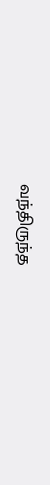வந்திருந்த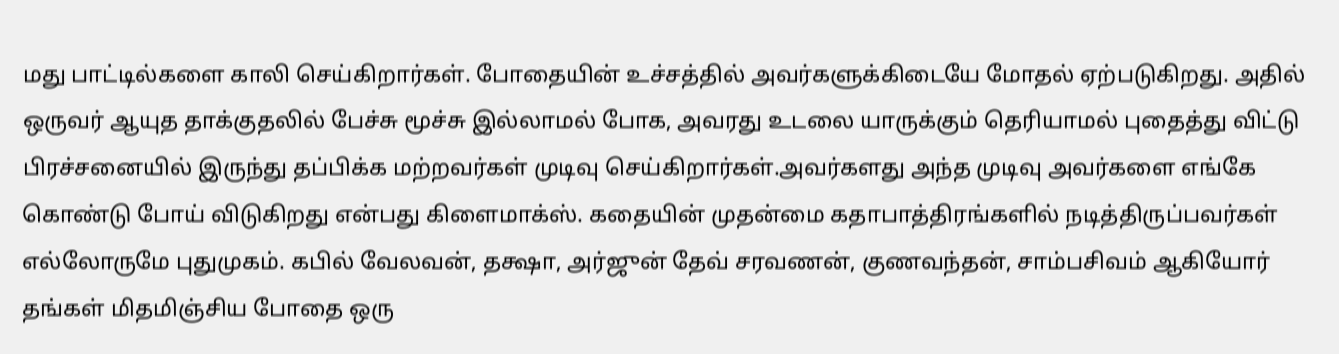மது பாட்டில்களை காலி செய்கிறார்கள். போதையின் உச்சத்தில் அவர்களுக்கிடையே மோதல் ஏற்படுகிறது. அதில் ஒருவர் ஆயுத தாக்குதலில் பேச்சு மூச்சு இல்லாமல் போக, அவரது உடலை யாருக்கும் தெரியாமல் புதைத்து விட்டு பிரச்சனையில் இருந்து தப்பிக்க மற்றவர்கள் முடிவு செய்கிறார்கள்.அவர்களது அந்த முடிவு அவர்களை எங்கே கொண்டு போய் விடுகிறது என்பது கிளைமாக்ஸ். கதையின் முதன்மை கதாபாத்திரங்களில் நடித்திருப்பவர்கள் எல்லோருமே புதுமுகம். கபில் வேலவன், தக்ஷா, அர்ஜுன் தேவ் சரவணன், குணவந்தன், சாம்பசிவம் ஆகியோர் தங்கள் மிதமிஞ்சிய போதை ஒரு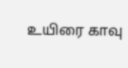உயிரை காவு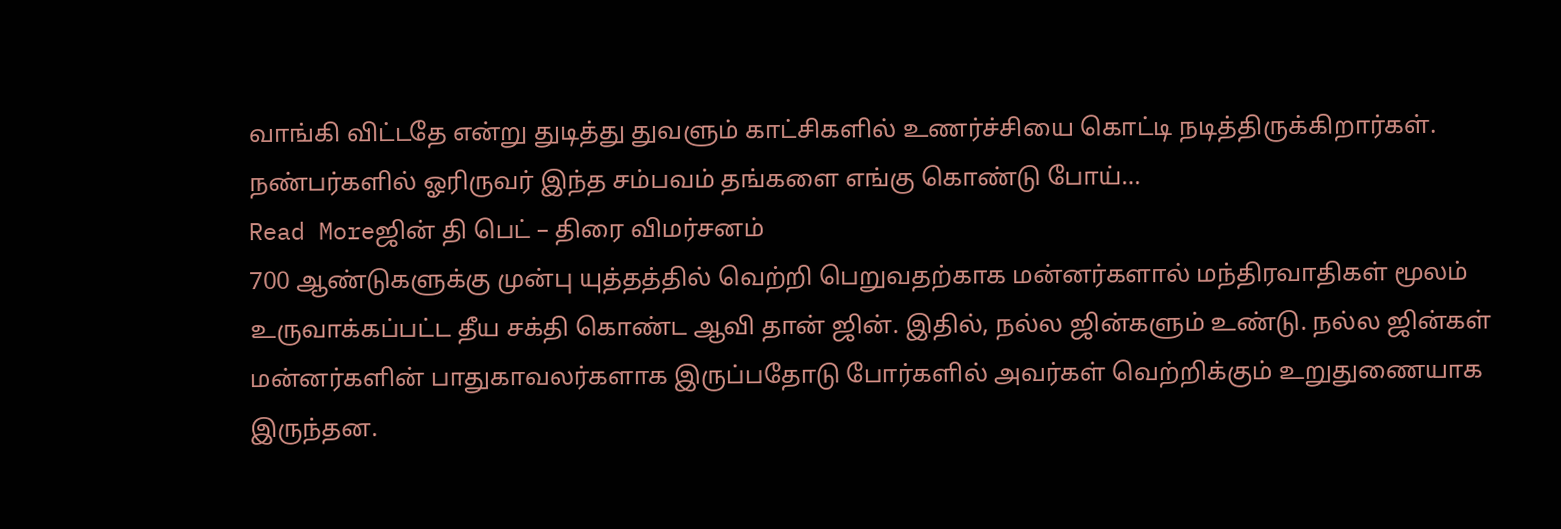வாங்கி விட்டதே என்று துடித்து துவளும் காட்சிகளில் உணர்ச்சியை கொட்டி நடித்திருக்கிறார்கள். நண்பர்களில் ஓரிருவர் இந்த சம்பவம் தங்களை எங்கு கொண்டு போய்…
Read Moreஜின் தி பெட் – திரை விமர்சனம்
700 ஆண்டுகளுக்கு முன்பு யுத்தத்தில் வெற்றி பெறுவதற்காக மன்னர்களால் மந்திரவாதிகள் மூலம் உருவாக்கப்பட்ட தீய சக்தி கொண்ட ஆவி தான் ஜின். இதில், நல்ல ஜின்களும் உண்டு. நல்ல ஜின்கள் மன்னர்களின் பாதுகாவலர்களாக இருப்பதோடு போர்களில் அவர்கள் வெற்றிக்கும் உறுதுணையாக இருந்தன.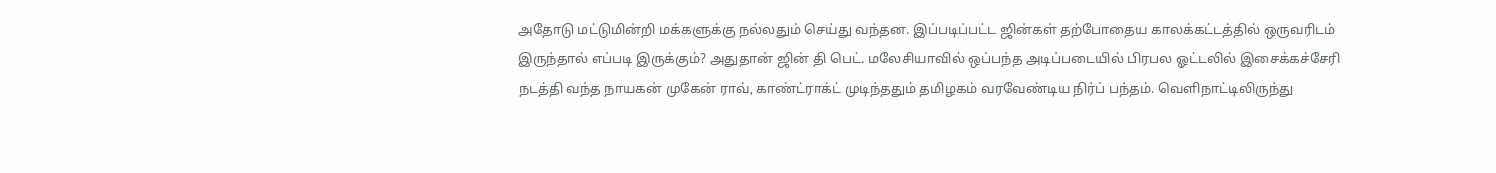அதோடு மட்டுமின்றி மக்களுக்கு நல்லதும் செய்து வந்தன. இப்படிப்பட்ட ஜின்கள் தற்போதைய காலக்கட்டத்தில் ஒருவரிடம் இருந்தால் எப்படி இருக்கும்? அதுதான் ஜின் தி பெட். மலேசியாவில் ஒப்பந்த அடிப்படையில் பிரபல ஓட்டலில் இசைக்கச்சேரி நடத்தி வந்த நாயகன் முகேன் ராவ், காண்ட்ராக்ட் முடிந்ததும் தமிழகம் வரவேண்டிய நிர்ப் பந்தம். வெளிநாட்டிலிருந்து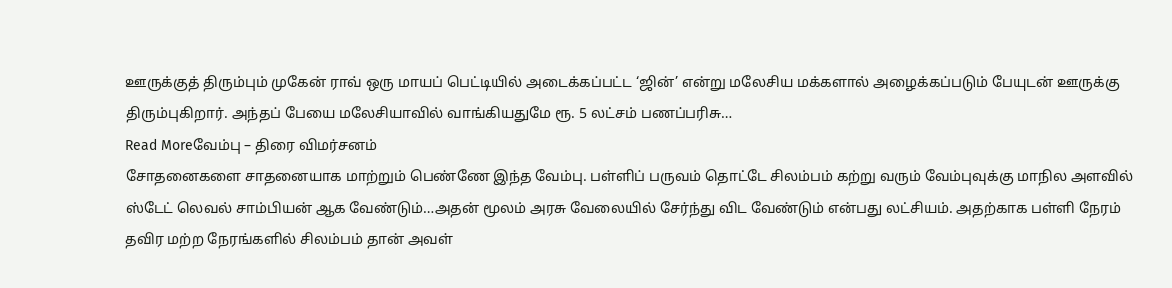ஊருக்குத் திரும்பும் முகேன் ராவ் ஒரு மாயப் பெட்டியில் அடைக்கப்பட்ட ‘ஜின்’ என்று மலேசிய மக்களால் அழைக்கப்படும் பேயுடன் ஊருக்கு திரும்புகிறார். அந்தப் பேயை மலேசியாவில் வாங்கியதுமே ரூ. 5 லட்சம் பணப்பரிசு…
Read Moreவேம்பு – திரை விமர்சனம்
சோதனைகளை சாதனையாக மாற்றும் பெண்ணே இந்த வேம்பு. பள்ளிப் பருவம் தொட்டே சிலம்பம் கற்று வரும் வேம்புவுக்கு மாநில அளவில் ஸ்டேட் லெவல் சாம்பியன் ஆக வேண்டும்…அதன் மூலம் அரசு வேலையில் சேர்ந்து விட வேண்டும் என்பது லட்சியம். அதற்காக பள்ளி நேரம் தவிர மற்ற நேரங்களில் சிலம்பம் தான் அவள்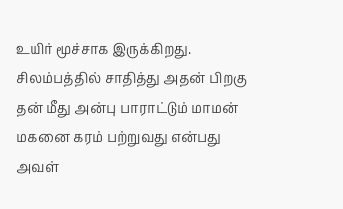உயிர் மூச்சாக இருக்கிறது. சிலம்பத்தில் சாதித்து அதன் பிறகு தன் மீது அன்பு பாராட்டும் மாமன் மகனை கரம் பற்றுவது என்பது அவள்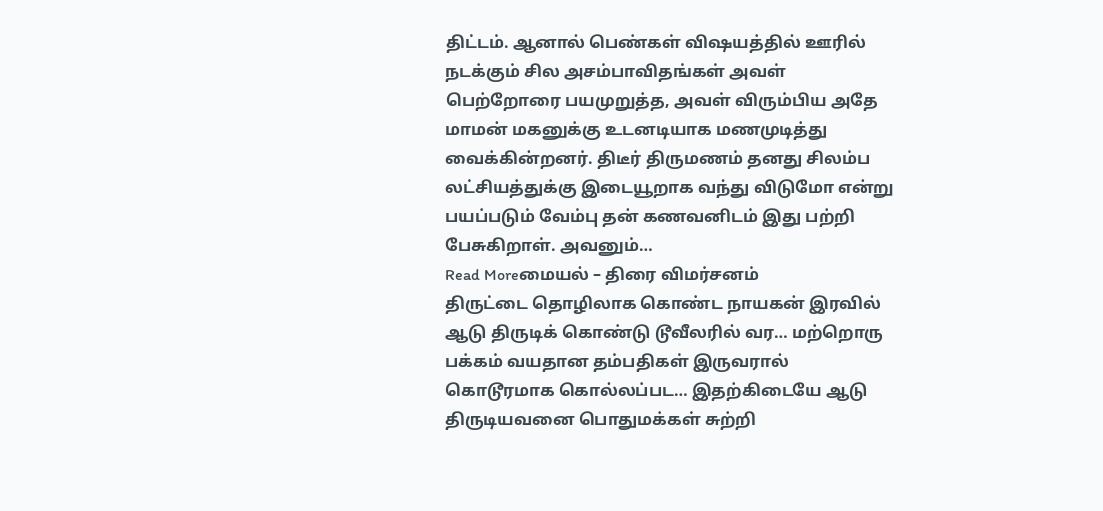திட்டம். ஆனால் பெண்கள் விஷயத்தில் ஊரில் நடக்கும் சில அசம்பாவிதங்கள் அவள் பெற்றோரை பயமுறுத்த, அவள் விரும்பிய அதே மாமன் மகனுக்கு உடனடியாக மணமுடித்து வைக்கின்றனர். திடீர் திருமணம் தனது சிலம்ப லட்சியத்துக்கு இடையூறாக வந்து விடுமோ என்று பயப்படும் வேம்பு தன் கணவனிடம் இது பற்றி பேசுகிறாள். அவனும்…
Read Moreமையல் – திரை விமர்சனம்
திருட்டை தொழிலாக கொண்ட நாயகன் இரவில் ஆடு திருடிக் கொண்டு டூவீலரில் வர… மற்றொரு பக்கம் வயதான தம்பதிகள் இருவரால் கொடூரமாக கொல்லப்பட… இதற்கிடையே ஆடு திருடியவனை பொதுமக்கள் சுற்றி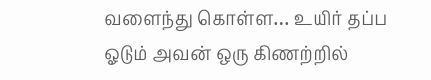வளைந்து கொள்ள… உயிர் தப்ப ஓடும் அவன் ஒரு கிணற்றில்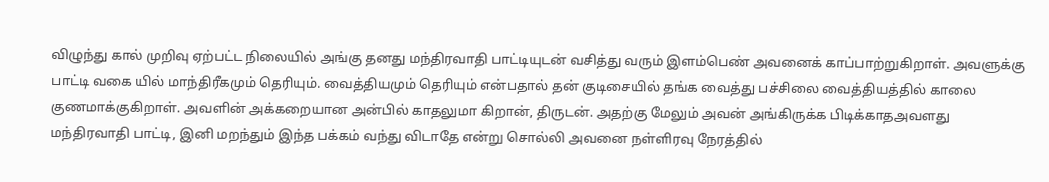விழுந்து கால் முறிவு ஏற்பட்ட நிலையில் அங்கு தனது மந்திரவாதி பாட்டியுடன் வசித்து வரும் இளம்பெண் அவனைக் காப்பாற்றுகிறாள். அவளுக்கு பாட்டி வகை யில் மாந்திரீகமும் தெரியும். வைத்தியமும் தெரியும் என்பதால் தன் குடிசையில் தங்க வைத்து பச்சிலை வைத்தியத்தில் காலை குணமாக்குகிறாள். அவளின் அக்கறையான அன்பில் காதலுமா கிறான், திருடன். அதற்கு மேலும் அவன் அங்கிருக்க பிடிக்காதஅவளது மந்திரவாதி பாட்டி, இனி மறந்தும் இந்த பக்கம் வந்து விடாதே என்று சொல்லி அவனை நள்ளிரவு நேரத்தில்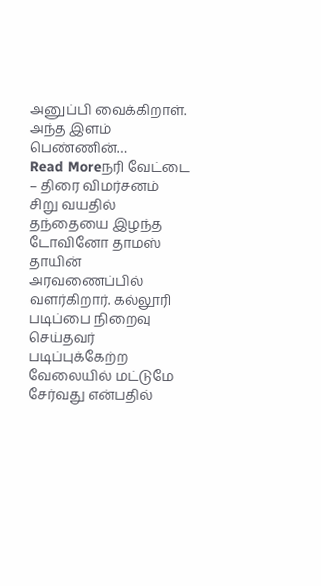அனுப்பி வைக்கிறாள். அந்த இளம் பெண்ணின்…
Read Moreநரி வேட்டை – திரை விமர்சனம்
சிறு வயதில் தந்தையை இழந்த டோவினோ தாமஸ் தாயின் அரவணைப்பில் வளர்கிறார். கல்லூரி படிப்பை நிறைவு செய்தவர் படிப்புக்கேற்ற வேலையில் மட்டுமே சேர்வது என்பதில்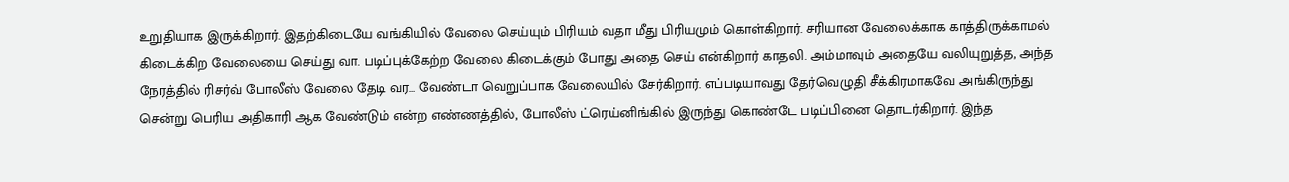உறுதியாக இருக்கிறார். இதற்கிடையே வங்கியில் வேலை செய்யும் பிரியம் வதா மீது பிரியமும் கொள்கிறார். சரியான வேலைக்காக காத்திருக்காமல் கிடைக்கிற வேலையை செய்து வா. படிப்புக்கேற்ற வேலை கிடைக்கும் போது அதை செய் என்கிறார் காதலி. அம்மாவும் அதையே வலியுறுத்த, அந்த நேரத்தில் ரிசர்வ் போலீஸ் வேலை தேடி வர… வேண்டா வெறுப்பாக வேலையில் சேர்கிறார். எப்படியாவது தேர்வெழுதி சீக்கிரமாகவே அங்கிருந்து சென்று பெரிய அதிகாரி ஆக வேண்டும் என்ற எண்ணத்தில், போலீஸ் ட்ரெய்னிங்கில் இருந்து கொண்டே படிப்பினை தொடர்கிறார். இந்த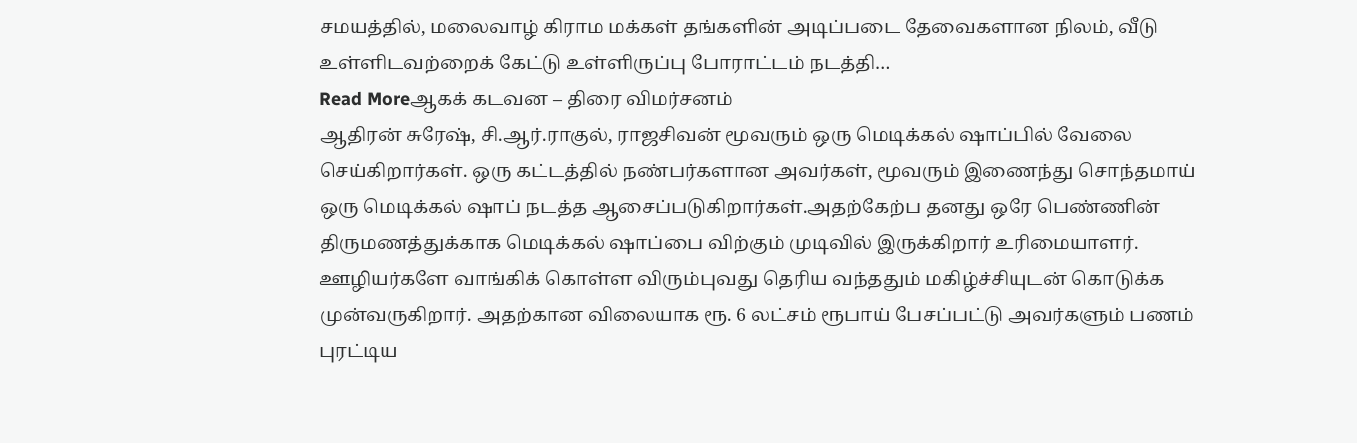சமயத்தில், மலைவாழ் கிராம மக்கள் தங்களின் அடிப்படை தேவைகளான நிலம், வீடு உள்ளிடவற்றைக் கேட்டு உள்ளிருப்பு போராட்டம் நடத்தி…
Read Moreஆகக் கடவன – திரை விமர்சனம்
ஆதிரன் சுரேஷ், சி.ஆர்.ராகுல், ராஜசிவன் மூவரும் ஒரு மெடிக்கல் ஷாப்பில் வேலை செய்கிறார்கள். ஒரு கட்டத்தில் நண்பர்களான அவர்கள், மூவரும் இணைந்து சொந்தமாய் ஒரு மெடிக்கல் ஷாப் நடத்த ஆசைப்படுகிறார்கள்.அதற்கேற்ப தனது ஒரே பெண்ணின் திருமணத்துக்காக மெடிக்கல் ஷாப்பை விற்கும் முடிவில் இருக்கிறார் உரிமையாளர். ஊழியர்களே வாங்கிக் கொள்ள விரும்புவது தெரிய வந்ததும் மகிழ்ச்சியுடன் கொடுக்க முன்வருகிறார். அதற்கான விலையாக ரூ. 6 லட்சம் ரூபாய் பேசப்பட்டு அவர்களும் பணம் புரட்டிய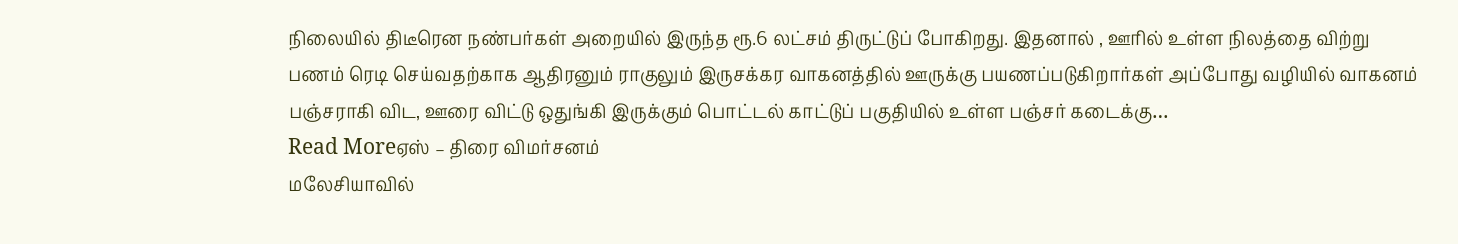நிலையில் திடீரென நண்பர்கள் அறையில் இருந்த ரூ.6 லட்சம் திருட்டுப் போகிறது. இதனால் , ஊரில் உள்ள நிலத்தை விற்று பணம் ரெடி செய்வதற்காக ஆதிரனும் ராகுலும் இருசக்கர வாகனத்தில் ஊருக்கு பயணப்படுகிறார்கள் அப்போது வழியில் வாகனம் பஞ்சராகி விட, ஊரை விட்டு ஒதுங்கி இருக்கும் பொட்டல் காட்டுப் பகுதியில் உள்ள பஞ்சர் கடைக்கு…
Read Moreஏஸ் – திரை விமர்சனம்
மலேசியாவில்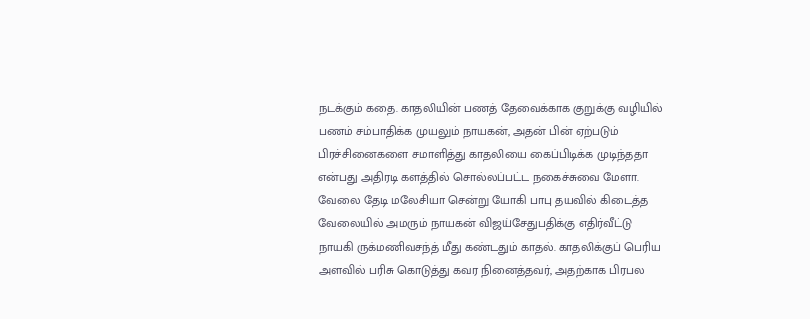நடக்கும் கதை. காதலியின் பணத் தேவைக்காக குறுக்கு வழியில் பணம் சம்பாதிக்க முயலும் நாயகன், அதன் பின் ஏற்படும் பிரச்சினைகளை சமாளித்து காதலியை கைப்பிடிக்க முடிந்ததா என்பது அதிரடி களத்தில் சொல்லப்பட்ட நகைச்சுவை மேளா. வேலை தேடி மலேசியா சென்று யோகி பாபு தயவில் கிடைத்த வேலையில் அமரும் நாயகன் விஜய்சேதுபதிக்கு எதிர்வீட்டு நாயகி ருக்மணிவசந்த் மீது கண்டதும் காதல். காதலிக்குப் பெரிய அளவில் பரிசு கொடுத்து கவர நினைத்தவர், அதற்காக பிரபல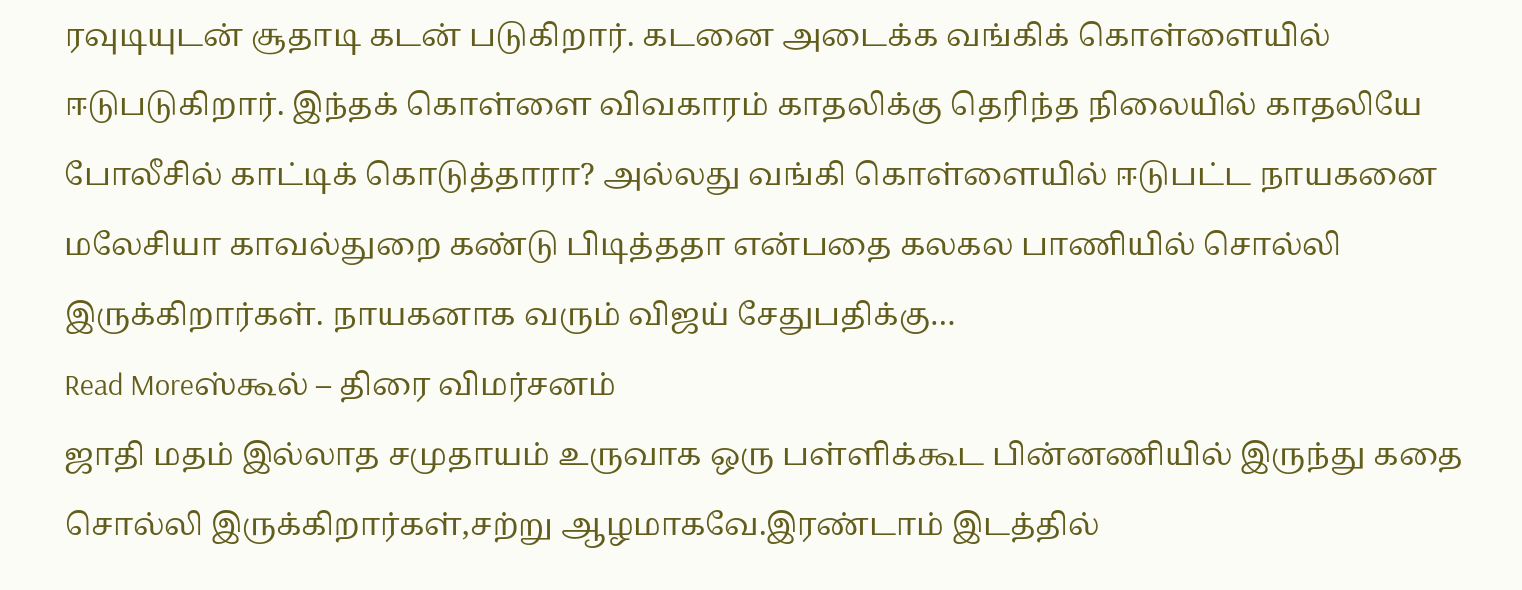ரவுடியுடன் சூதாடி கடன் படுகிறார். கடனை அடைக்க வங்கிக் கொள்ளையில் ஈடுபடுகிறார். இந்தக் கொள்ளை விவகாரம் காதலிக்கு தெரிந்த நிலையில் காதலியே போலீசில் காட்டிக் கொடுத்தாரா? அல்லது வங்கி கொள்ளையில் ஈடுபட்ட நாயகனை மலேசியா காவல்துறை கண்டு பிடித்ததா என்பதை கலகல பாணியில் சொல்லி இருக்கிறார்கள். நாயகனாக வரும் விஜய் சேதுபதிக்கு…
Read Moreஸ்கூல் – திரை விமர்சனம்
ஜாதி மதம் இல்லாத சமுதாயம் உருவாக ஒரு பள்ளிக்கூட பின்னணியில் இருந்து கதை சொல்லி இருக்கிறார்கள்,சற்று ஆழமாகவே.இரண்டாம் இடத்தில்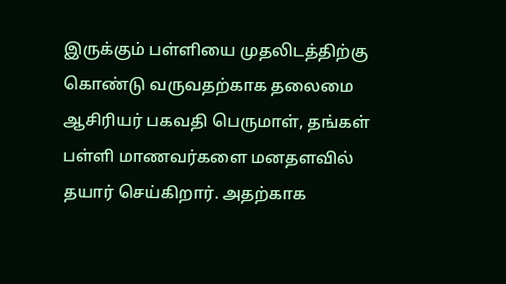இருக்கும் பள்ளியை முதலிடத்திற்கு கொண்டு வருவதற்காக தலைமை ஆசிரியர் பகவதி பெருமாள், தங்கள் பள்ளி மாணவர்களை மனதளவில் தயார் செய்கிறார். அதற்காக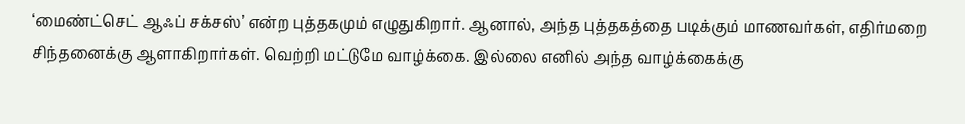‘மைண்ட்செட் ஆஃப் சக்சஸ்’ என்ற புத்தகமும் எழுதுகிறார். ஆனால், அந்த புத்தகத்தை படிக்கும் மாணவர்கள், எதிர்மறை சிந்தனைக்கு ஆளாகிறார்கள். வெற்றி மட்டுமே வாழ்க்கை. இல்லை எனில் அந்த வாழ்க்கைக்கு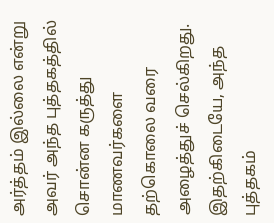அர்த்தம் இல்லை என்று அவர் அந்த புத்தகத்தில் சொன்ன கருத்து மாணவர்களை தற்கொலை வரை அழைத்துச் செல்கிறது. இதற்கிடையே, அந்த புத்தகம்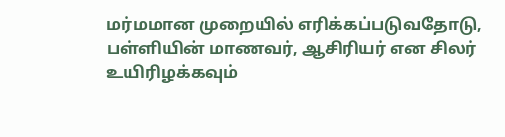மர்மமான முறையில் எரிக்கப்படுவதோடு, பள்ளியின் மாணவர், ஆசிரியர் என சிலர் உயிரிழக்கவும்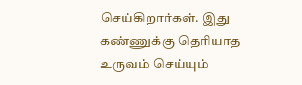செய்கிறார்கள். இது கண்ணுக்கு தெரியாத உருவம் செய்யும்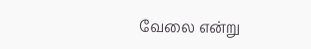வேலை என்று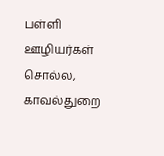பள்ளி ஊழியர்கள் சொல்ல, காவல்துறை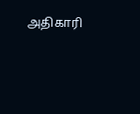அதிகாரி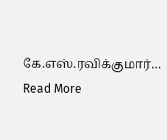கே.எஸ்.ரவிக்குமார்…
Read More